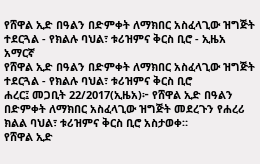የሸዋል ኢድ በዓልን በድምቀት ለማክበር አስፈላጊው ዝግጅት ተደርጓል - የክልሉ ባህል፣ ቱሪዝምና ቅርስ ቢሮ - ኢዜአ አማርኛ
የሸዋል ኢድ በዓልን በድምቀት ለማክበር አስፈላጊው ዝግጅት ተደርጓል - የክልሉ ባህል፣ ቱሪዝምና ቅርስ ቢሮ
ሐረር፤ መጋቢት 22/2017(ኢዜአ)፦ የሸዋል ኢድ በዓልን በድምቀት ለማክበር አስፈላጊው ዝግጅት መደረጉን የሐረሪ ክልል ባህል፣ ቱሪዝምና ቅርስ ቢሮ አስታወቀ።
የሸዋል ኢድ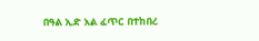በዓል ኢድ አል ፈጥር በተከበረ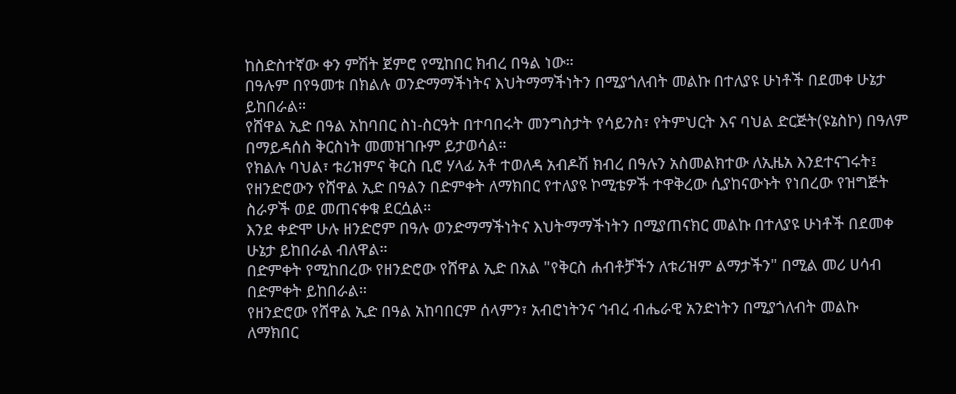ከስድስተኛው ቀን ምሽት ጀምሮ የሚከበር ክብረ በዓል ነው።
በዓሉም በየዓመቱ በክልሉ ወንድማማችነትና እህትማማችነትን በሚያጎለብት መልኩ በተለያዩ ሁነቶች በደመቀ ሁኔታ ይከበራል።
የሸዋል ኢድ በዓል አከባበር ስነ-ስርዓት በተባበሩት መንግስታት የሳይንስ፣ የትምህርት እና ባህል ድርጅት(ዩኔስኮ) በዓለም በማይዳሰስ ቅርስነት መመዝገቡም ይታወሳል።
የክልሉ ባህል፣ ቱሪዝምና ቅርስ ቢሮ ሃላፊ አቶ ተወለዳ አብዶሽ ክብረ በዓሉን አስመልክተው ለኢዜአ እንደተናገሩት፤ የዘንድሮውን የሸዋል ኢድ በዓልን በድምቀት ለማክበር የተለያዩ ኮሚቴዎች ተዋቅረው ሲያከናውኑት የነበረው የዝግጅት ስራዎች ወደ መጠናቀቁ ደርሷል።
እንደ ቀድሞ ሁሉ ዘንድሮም በዓሉ ወንድማማችነትና እህትማማችነትን በሚያጠናክር መልኩ በተለያዩ ሁነቶች በደመቀ ሁኔታ ይከበራል ብለዋል።
በድምቀት የሚከበረው የዘንድሮው የሸዋል ኢድ በአል "የቅርስ ሐብቶቻችን ለቱሪዝም ልማታችን" በሚል መሪ ሀሳብ በድምቀት ይከበራል።
የዘንድሮው የሸዋል ኢድ በዓል አከባበርም ሰላምን፣ አብሮነትንና ኅብረ ብሔራዊ አንድነትን በሚያጎለብት መልኩ ለማክበር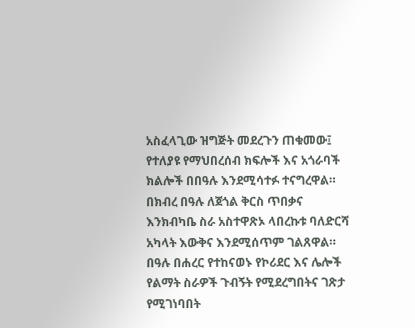አስፈላጊው ዝግጅት መደረጉን ጠቁመው፤ የተለያዩ የማህበረሰብ ክፍሎች እና አጎራባች ክልሎች በበዓሉ እንደሚሳተፉ ተናግረዋል።
በክብረ በዓሉ ለጀጎል ቅርስ ጥበቃና እንክብካቤ ስራ አስተዋጽኦ ላበረኩቱ ባለድርሻ አካላት እውቅና እንደሚሰጥም ገልጸዋል።
በዓሉ በሐረር የተከናወኑ የኮሪደር እና ሌሎች የልማት ስራዎች ጉብኝት የሚደረግበትና ገጽታ የሚገነባበት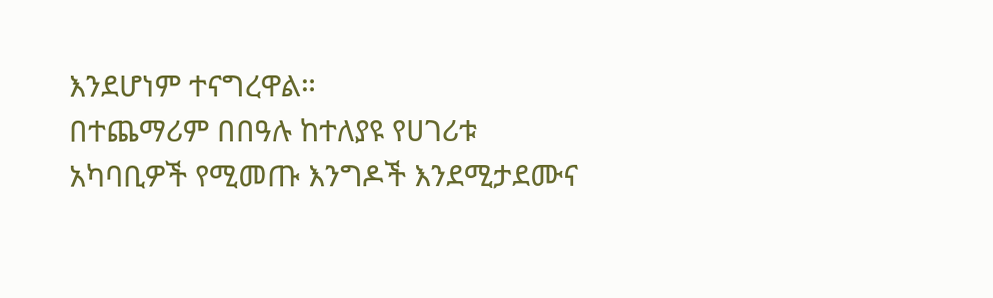እንደሆነም ተናግረዋል።
በተጨማሪም በበዓሉ ከተለያዩ የሀገሪቱ አካባቢዎች የሚመጡ እንግዶች እንደሚታደሙና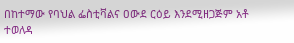በከተማው የባህል ፌስቲቫልና ዐውደ ርዕይ እንደሚዘጋጅም አቶ ተወለዳ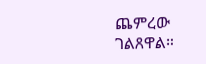ጨምረው ገልጸዋል።